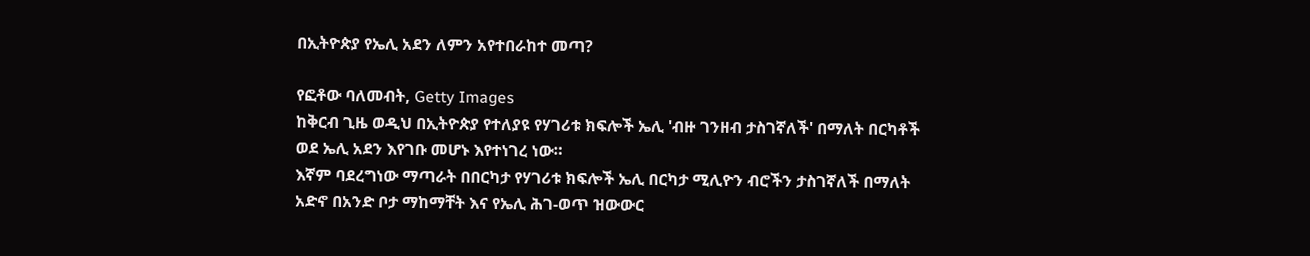በኢትዮጵያ የኤሊ አደን ለምን አየተበራከተ መጣ?

የፎቶው ባለመብት, Getty Images
ከቅርብ ጊዜ ወዲህ በኢትዮጵያ የተለያዩ የሃገሪቱ ክፍሎች ኤሊ 'ብዙ ገንዘብ ታስገኛለች' በማለት በርካቶች ወደ ኤሊ አደን እየገቡ መሆኑ እየተነገረ ነው።
እኛም ባደረግነው ማጣራት በበርካታ የሃገሪቱ ክፍሎች ኤሊ በርካታ ሚሊዮን ብሮችን ታስገኛለች በማለት አድኖ በአንድ ቦታ ማከማቸት እና የኤሊ ሕገ-ወጥ ዝውውር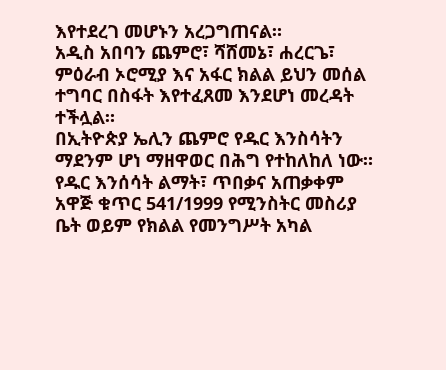እየተደረገ መሆኑን አረጋግጠናል።
አዲስ አበባን ጨምሮ፣ ሻሸመኔ፣ ሐረርጌ፣ ምዕራብ ኦሮሚያ እና አፋር ክልል ይህን መሰል ተግባር በስፋት እየተፈጸመ እንደሆነ መረዳት ተችሏል።
በኢትዮጵያ ኤሊን ጨምሮ የዱር እንስሳትን ማደንም ሆነ ማዘዋወር በሕግ የተከለከለ ነው።
የዱር እንሰሳት ልማት፣ ጥበቃና አጠቃቀም አዋጅ ቁጥር 541/1999 የሚንስትር መስሪያ ቤት ወይም የክልል የመንግሥት አካል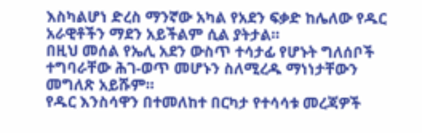እስካልሆነ ድረስ ማንኛው አካል የአደን ፍቃድ ከሌለው የዱር አራዊቶችን ማደን አይችልም ሲል ያትታል።
በዚህ መሰል የኤሊ አደን ውስጥ ተሳታፊ የሆኑት ግለሰቦች ተግባራቸው ሕገ-ወጥ መሆኑን ስለሚረዱ ማነነታቸውን መግለጽ አይሹም።
የዱር እንስሳዋን በተመለከተ በርካታ የተሳሳቱ መረጃዎች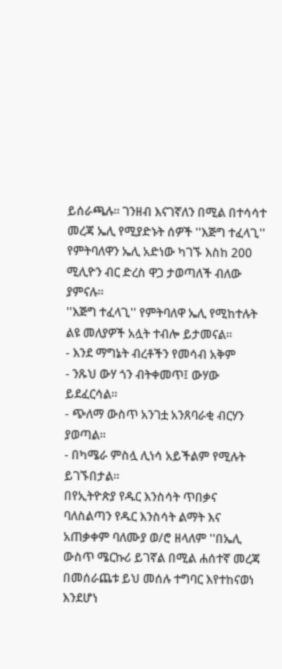ይሰራጫሉ። ገንዘብ እናገኛለን በሚል በተሳሳተ መረጃ ኤሊ የሚያድኑት ሰዎች ''እጅግ ተፈላጊ'' የምትባለዋን ኤሊ አድነው ካገኙ እስከ 200 ሚሊዮን ብር ድረስ ዋጋ ታወጣለች ብለው ያምናሉ።
''እጅግ ተፈላጊ'' የምትባለዋ ኤሊ የሚከተሉት ልዩ መለያዎች አሏት ተብሎ ይታመናል።
- እንደ ማግኔት ብረቶችን የመሳብ አቅም
- ንጹህ ውሃ ጎን ብትቀመጥ፤ ውሃው ይደፈርሳል።
- ጭለማ ውስጥ አንገቷ አንጸባራቂ ብርሃን ያወጣል።
- በካሜራ ምስሏ ሊነሳ አይችልም የሚሉት ይገኙበታል።
በየኢትዮጵያ የዱር እንስሳት ጥበቃና ባለስልጣን የዱር እንስሳት ልማት እና አጠቃቀም ባለሙያ ወ/ሮ ዘላለም ''በኤሊ ውስጥ ሜርኩሪ ይገኛል በሚል ሐሰተኛ መረጃ በመሰራጨቱ ይህ መሰሉ ተግባር እየተከናወነ እንደሆነ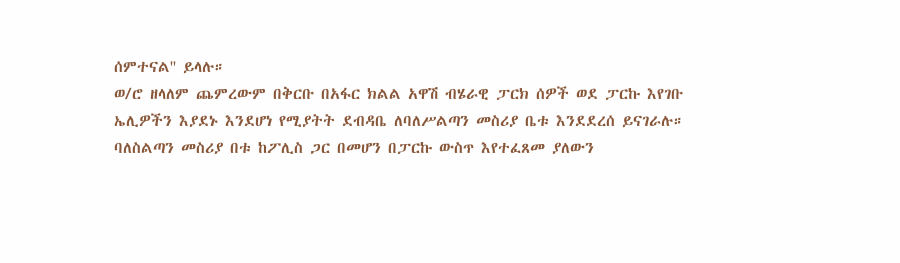ሰምተናል'' ይላሉ።
ወ/ሮ ዘላለም ጨምረውም በቅርቡ በአፋር ክልል አዋሽ ብሄራዊ ፓርክ ሰዎች ወደ ፓርኩ እየገቡ ኤሊዎችን እያደኑ እንደሆነ የሚያትት ደብዳቤ ለባለሥልጣን መስሪያ ቤቱ እንደደረሰ ይናገራሉ።
ባለስልጣን መስሪያ በቱ ከፖሊስ ጋር በመሆን በፓርኩ ውስጥ እየተፈጸመ ያለውን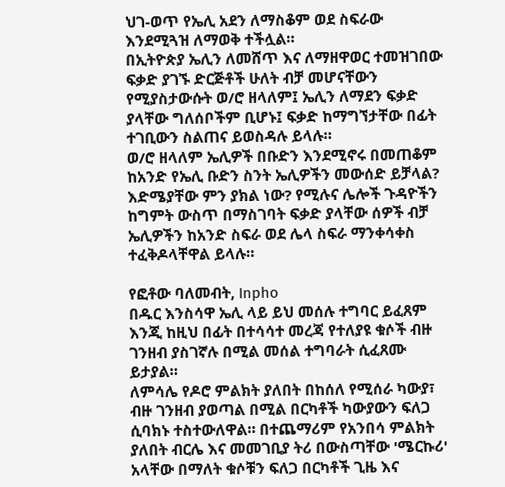ህገ-ወጥ የኤሊ አደን ለማስቆም ወደ ስፍራው እንደሚጓዝ ለማወቅ ተችሏል።
በኢትዮጵያ ኤሊን ለመሸጥ እና ለማዘዋወር ተመዝገበው ፍቃድ ያገኙ ድርጅቶች ሁለት ብቻ መሆናቸውን የሚያስታውሱት ወ/ሮ ዘላለም፤ ኤሊን ለማደን ፍቃድ ያላቸው ግለሰቦችም ቢሆኑ፤ ፍቃድ ከማግኘታቸው በፊት ተገቢውን ስልጠና ይወስዳሉ ይላሉ።
ወ/ሮ ዘላለም ኤሊዎች በቡድን እንደሚኖሩ በመጠቆም ከአንድ የኤሊ ቡድን ስንት ኤሊዎችን መውሰድ ይቻላል? እድሜያቸው ምን ያክል ነው? የሚሉና ሌሎች ጉዳዮችን ከግምት ውስጥ በማስገባት ፍቃድ ያላቸው ሰዎች ብቻ ኤሊዎችን ከአንድ ስፍራ ወደ ሌላ ስፍራ ማንቀሳቀስ ተፈቅዶላቸዋል ይላሉ።

የፎቶው ባለመብት, Inpho
በዱር እንስሳዋ ኤሊ ላይ ይህ መሰሉ ተግባር ይፈጸም እንጂ ከዚህ በፊት በተሳሳተ መረጃ የተለያዩ ቁሶች ብዙ ገንዘብ ያስገኛሉ በሚል መሰል ተግባራት ሲፈጸሙ ይታያል።
ለምሳሌ የዶሮ ምልክት ያለበት በከሰለ የሚሰራ ካውያ፣ ብዙ ገንዘብ ያወጣል በሚል በርካቶች ካውያውን ፍለጋ ሲባክኑ ተስተውለዋል። በተጨማሪም የአንበሳ ምልክት ያለበት ብርሌ እና መመገቢያ ትሪ በውስጣቸው 'ሜርኩሪ' አላቸው በማለት ቁሶቹን ፍለጋ በርካቶች ጊዜ እና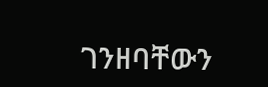ገንዘባቸውን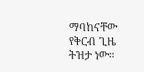ማባከናቸው የቅርብ ጊዜ ትዝታ ነው።